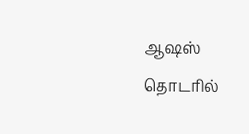ஆஷஸ் தொடரில்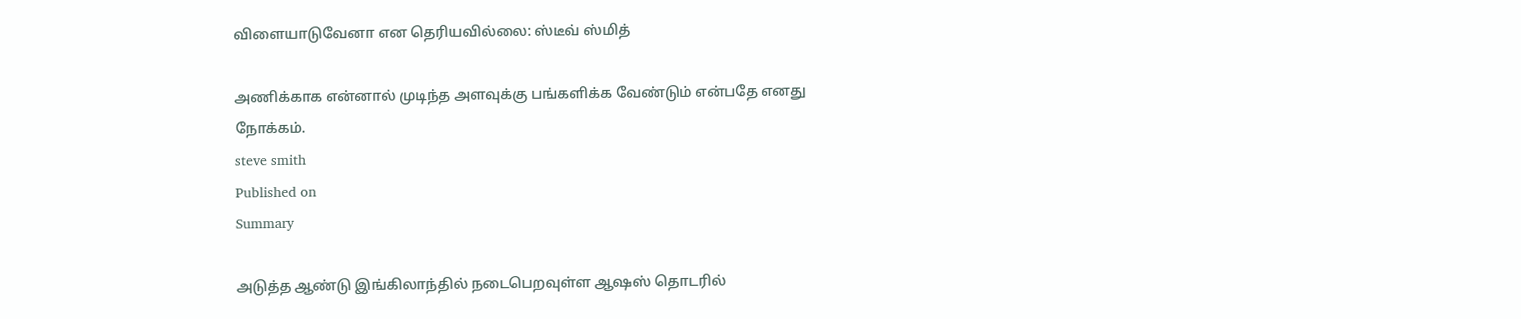விளையாடுவேனா என தெரியவில்லை: ஸ்டீவ் ஸ்மித்

அணிக்காக என்னால் முடிந்த அளவுக்கு பங்களிக்க வேண்டும் என்பதே எனது நோக்கம்.
steve smith
Published on
Summary

அடுத்த ஆண்டு இங்கிலாந்தில் நடைபெறவுள்ள ஆஷஸ் தொடரில்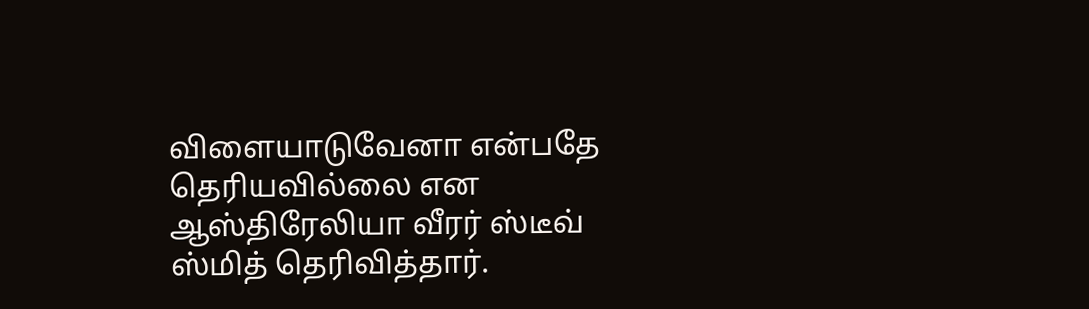விளையாடுவேனா என்பதே தெரியவில்லை என ஆஸ்திரேலியா வீரர் ஸ்டீவ் ஸ்மித் தெரிவித்தார்.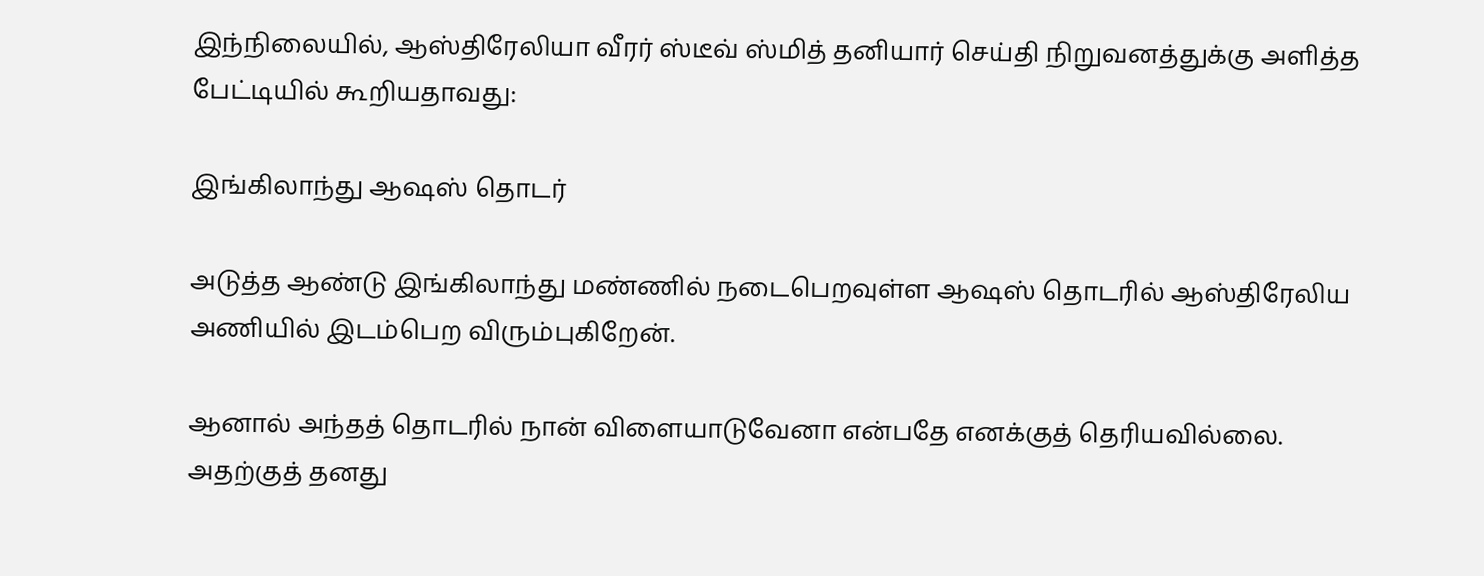இந்நிலையில், ஆஸ்திரேலியா வீரர் ஸ்டீவ் ஸ்மித் தனியார் செய்தி நிறுவனத்துக்கு அளித்த பேட்டியில் கூறியதாவது:

இங்கிலாந்து ஆஷஸ் தொடர்

அடுத்த ஆண்டு இங்கிலாந்து மண்ணில் நடைபெறவுள்ள ஆஷஸ் தொடரில் ஆஸ்திரேலிய அணியில் இடம்பெற விரும்புகிறேன்.

ஆனால் அந்தத் தொடரில் நான் விளையாடுவேனா என்பதே எனக்குத் தெரியவில்லை. அதற்குத் தனது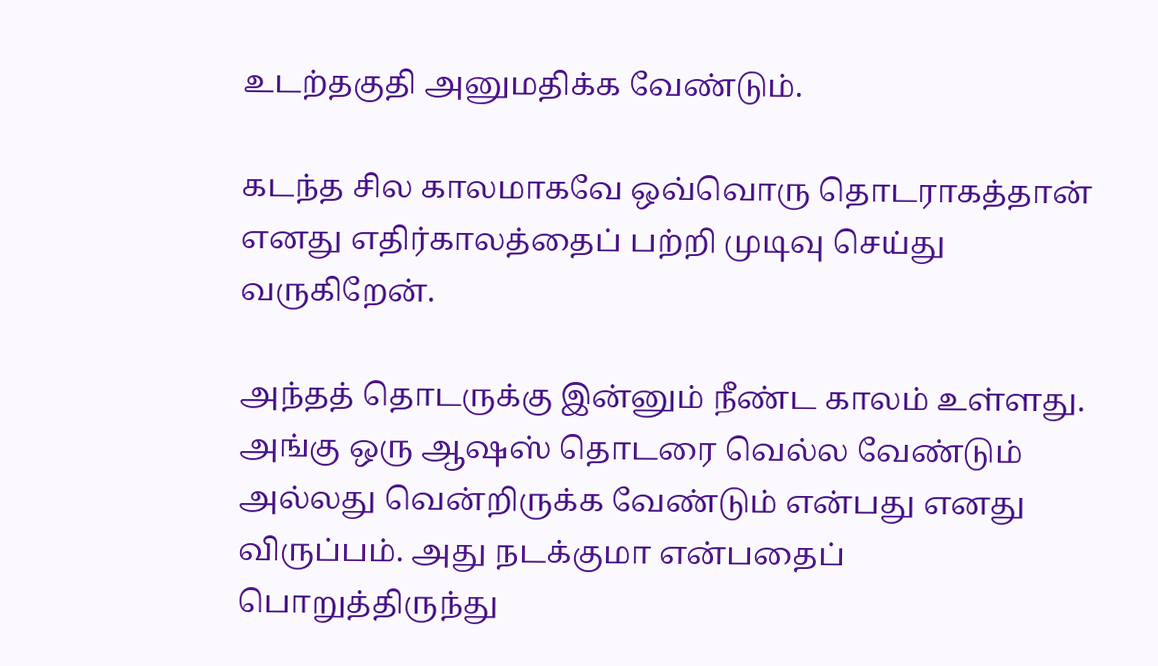உடற்தகுதி அனுமதிக்க வேண்டும்.

கடந்த சில காலமாகவே ஒவ்வொரு தொடராகத்தான் எனது எதிர்காலத்தைப் பற்றி முடிவு செய்து வருகிறேன்.

அந்தத் தொடருக்கு இன்னும் நீண்ட காலம் உள்ளது. அங்கு ஒரு ஆஷஸ் தொடரை வெல்ல வேண்டும் அல்லது வென்றிருக்க வேண்டும் என்பது எனது விருப்பம். அது நடக்குமா என்பதைப் பொறுத்திருந்து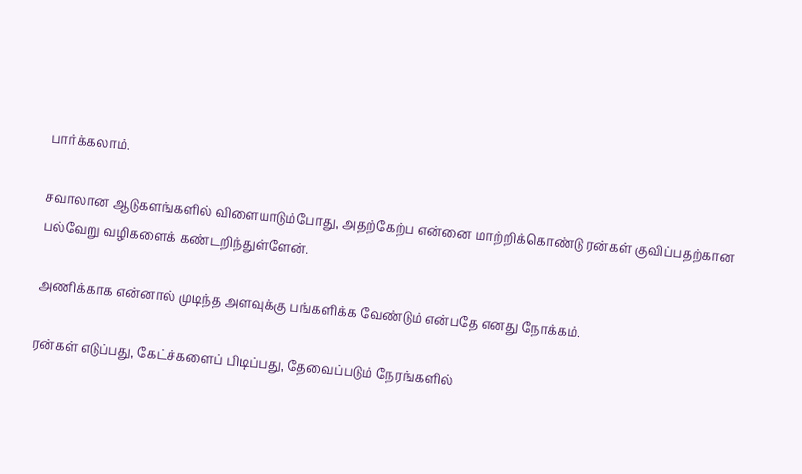பார்க்கலாம்.

சவாலான ஆடுகளங்களில் விளையாடும்போது, அதற்கேற்ப என்னை மாற்றிக்கொண்டு ரன்கள் குவிப்பதற்கான பல்வேறு வழிகளைக் கண்டறிந்துள்ளேன்.

அணிக்காக என்னால் முடிந்த அளவுக்கு பங்களிக்க வேண்டும் என்பதே எனது நோக்கம்.

ரன்கள் எடுப்பது, கேட்ச்களைப் பிடிப்பது, தேவைப்படும் நேரங்களில்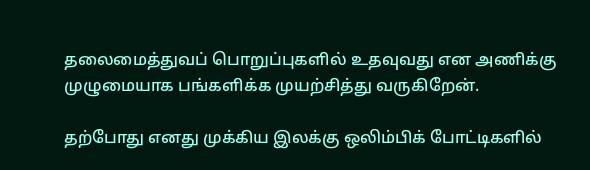தலைமைத்துவப் பொறுப்புகளில் உதவுவது என அணிக்கு முழுமையாக பங்களிக்க முயற்சித்து வருகிறேன்.

தற்போது எனது முக்கிய இலக்கு ஒலிம்பிக் போட்டிகளில்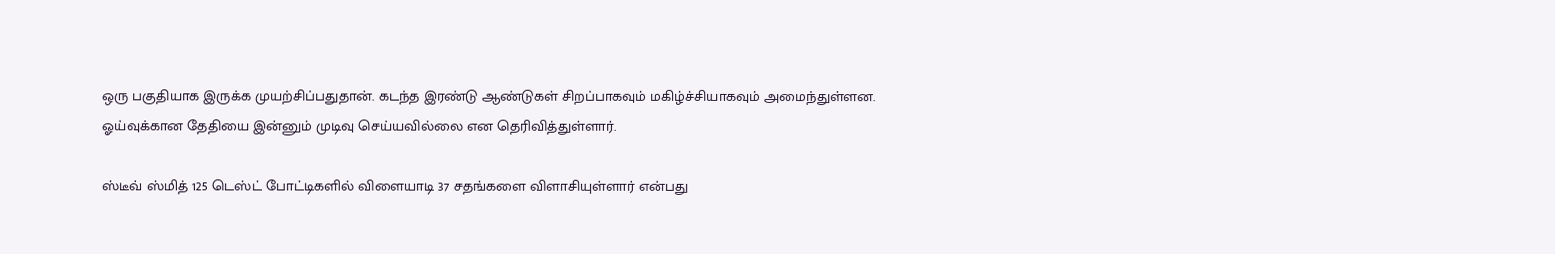ஒரு பகுதியாக இருக்க முயற்சிப்பதுதான். கடந்த இரண்டு ஆண்டுகள் சிறப்பாகவும் மகிழ்ச்சியாகவும் அமைந்துள்ளன. ஓய்வுக்கான தேதியை இன்னும் முடிவு செய்யவில்லை என தெரிவித்துள்ளார்.

ஸ்டீவ் ஸ்மித் 125 டெஸ்ட் போட்டிகளில் விளையாடி 37 சதங்களை விளாசியுள்ளார் என்பது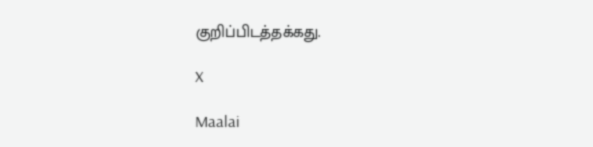குறிப்பிடத்தக்கது.

X

Maalai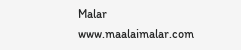Malar
www.maalaimalar.com